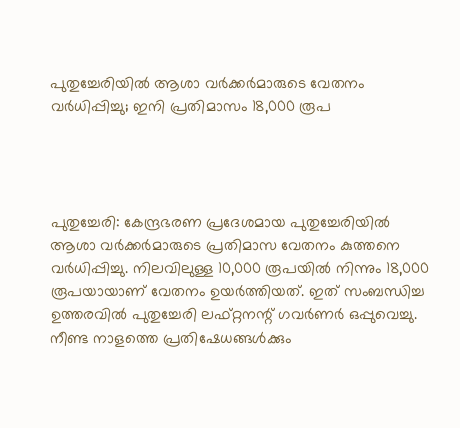പുതുച്ചേരിയിൽ ആശാ വർക്കർമാരുടെ വേതനം വർധിപ്പിച്ചു; ഇനി പ്രതിമാസം 18,000 രൂപ




പുതുച്ചേരി: കേന്ദ്രഭരണ പ്രദേശമായ പുതുച്ചേരിയിൽ ആശാ വർക്കർമാരുടെ പ്രതിമാസ വേതനം കുത്തനെ വർധിപ്പിച്ചു. നിലവിലുള്ള 10,000 രൂപയിൽ നിന്നും 18,000 രൂപയായാണ് വേതനം ഉയർത്തിയത്. ഇത് സംബന്ധിച്ച ഉത്തരവിൽ പുതുച്ചേരി ലഫ്റ്റനന്റ് ഗവർണർ ഒപ്പുവെച്ചു. നീണ്ട നാളത്തെ പ്രതിഷേധങ്ങൾക്കും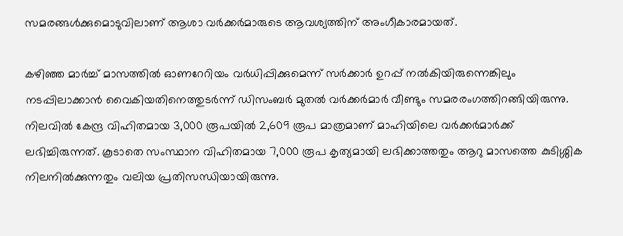സമരങ്ങൾക്കുമൊടുവിലാണ് ആശാ വർക്കർമാരുടെ ആവശ്യത്തിന് അംഗീകാരമായത്.

കഴിഞ്ഞ മാർച്ച് മാസത്തിൽ ഓണറേറിയം വർധിപ്പിക്കുമെന്ന് സർക്കാർ ഉറപ്പ് നൽകിയിരുന്നെങ്കിലും നടപ്പിലാക്കാൻ വൈകിയതിനെത്തുടർന്ന് ഡിസംബർ മുതൽ വർക്കർമാർ വീണ്ടും സമരരംഗത്തിറങ്ങിയിരുന്നു. നിലവിൽ കേന്ദ്ര വിഹിതമായ 3,000 രൂപയിൽ 2,609 രൂപ മാത്രമാണ് മാഹിയിലെ വർക്കർമാർക്ക് ലഭിച്ചിരുന്നത്. കൂടാതെ സംസ്ഥാന വിഹിതമായ 7,000 രൂപ കൃത്യമായി ലഭിക്കാത്തതും ആറു മാസത്തെ കുടിശ്ശിക നിലനിൽക്കുന്നതും വലിയ പ്രതിസന്ധിയായിരുന്നു.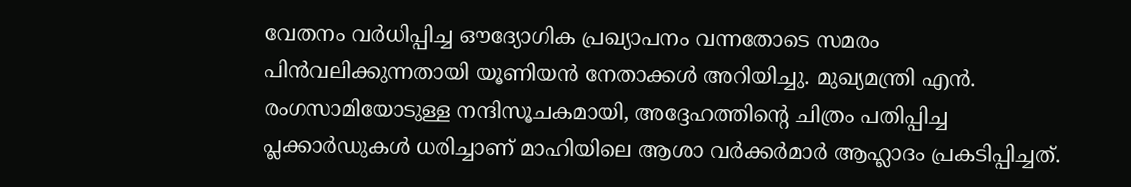വേതനം വർധിപ്പിച്ച ഔദ്യോഗിക പ്രഖ്യാപനം വന്നതോടെ സമരം പിൻവലിക്കുന്നതായി യൂണിയൻ നേതാക്കൾ അറിയിച്ചു. മുഖ്യമന്ത്രി എൻ. രംഗസാമിയോടുള്ള നന്ദിസൂചകമായി, അദ്ദേഹത്തിന്റെ ചിത്രം പതിപ്പിച്ച പ്ലക്കാർഡുകൾ ധരിച്ചാണ് മാഹിയിലെ ആശാ വർക്കർമാർ ആഹ്ലാദം പ്രകടിപ്പിച്ചത്.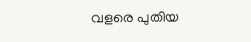വളരെ പുതിയ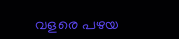വളരെ പഴയ